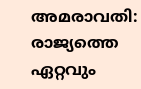അമരാവതി: രാജ്യത്തെ ഏറ്റവും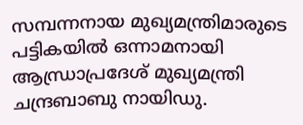സമ്പന്നനായ മുഖ്യമന്ത്രിമാരുടെ പട്ടികയിൽ ഒന്നാമനായി ആന്ധ്രാപ്രദേശ് മുഖ്യമന്ത്രി ചന്ദ്രബാബു നായിഡു.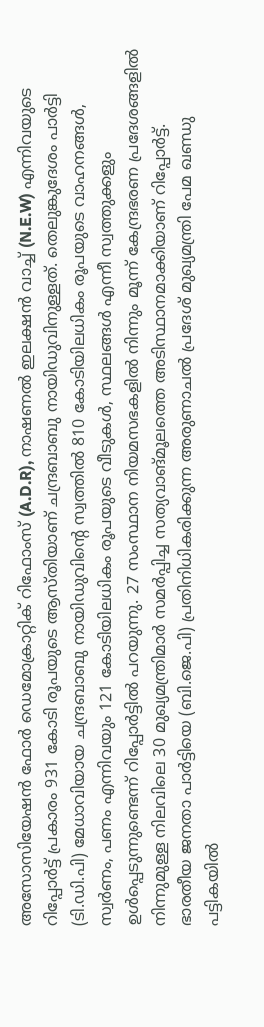അസോസിയേഷൻ ഫോർ ഡെമോക്രാറ്റിക് റിഫോംസ് (A.D.R), നാഷണൽ ഇലക്ഷൻ വാച്ച് (N.E.W) എന്നിവയുടെ റിപ്പോർട്ട് പ്രകാരം 931 കോടി രൂപയുടെ ആസ്തിയാണ് ചന്ദ്രബാബു നായിഡുവിനുള്ളത്. തെലുങ്കുദേശം പാർട്ടി (ടി.ഡി.പി) മേധാവിയായ ചന്ദ്രബാബു നായിഡുവിന്റെ സ്വത്തിൽ 810 കോടിയിലധികം രൂപയുടെ വാഹനങ്ങൾ, സ്വർണം, പണം എന്നിവയും 121 കോടിയിലധികം രൂപയുടെ വീടുകൾ, സ്ഥലങ്ങൾ എന്നീ സ്വത്തുക്കളും ഉൾപ്പെടുന്നുണ്ടെന്ന് റിപ്പോർട്ടിൽ പറയുന്നു. 27 സംസ്ഥാന നിയമസഭകളിൽ നിന്നും മൂന്ന് കേന്ദ്രഭരണ പ്രദേശങ്ങളിൽ നിന്നുമുള്ള നിലവിലെ 30 മുഖ്യമന്ത്രിമാർ സമർപ്പിച്ച സത്യവാങ്മൂലത്തെ അടിസ്ഥാനമാക്കിയാണ് റിപ്പോർട്ട്.
ഭാരതീയ ജനതാ പാർട്ടിയെ (ബി.ജെ.പി) പ്രതിനിധികരിക്കുന്ന അരുണാചൽ പ്രദേശ് മുഖ്യമന്ത്രി പേമ ഖണ്ഡു പട്ടികയിൽ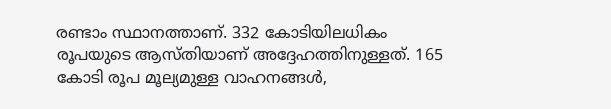രണ്ടാം സ്ഥാനത്താണ്. 332 കോടിയിലധികം രൂപയുടെ ആസ്തിയാണ് അദ്ദേഹത്തിനുള്ളത്. 165 കോടി രൂപ മൂല്യമുള്ള വാഹനങ്ങൾ,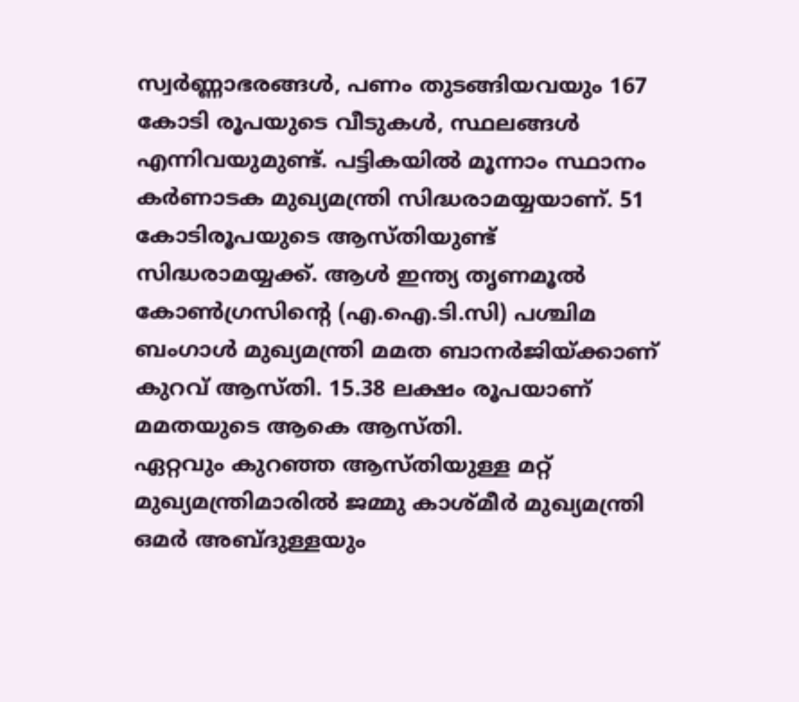സ്വർണ്ണാഭരങ്ങൾ, പണം തുടങ്ങിയവയും 167 കോടി രൂപയുടെ വീടുകൾ, സ്ഥലങ്ങൾ എന്നിവയുമുണ്ട്. പട്ടികയിൽ മൂന്നാം സ്ഥാനം കർണാടക മുഖ്യമന്ത്രി സിദ്ധരാമയ്യയാണ്. 51 കോടിരൂപയുടെ ആസ്തിയുണ്ട് സിദ്ധരാമയ്യക്ക്. ആൾ ഇന്ത്യ തൃണമൂൽ കോൺഗ്രസിന്റെ (എ.ഐ.ടി.സി) പശ്ചിമ ബംഗാൾ മുഖ്യമന്ത്രി മമത ബാനർജിയ്ക്കാണ് കുറവ് ആസ്തി. 15.38 ലക്ഷം രൂപയാണ് മമതയുടെ ആകെ ആസ്തി.
ഏറ്റവും കുറഞ്ഞ ആസ്തിയുള്ള മറ്റ് മുഖ്യമന്ത്രിമാരിൽ ജമ്മു കാശ്മീർ മുഖ്യമന്ത്രി ഒമർ അബ്ദുള്ളയും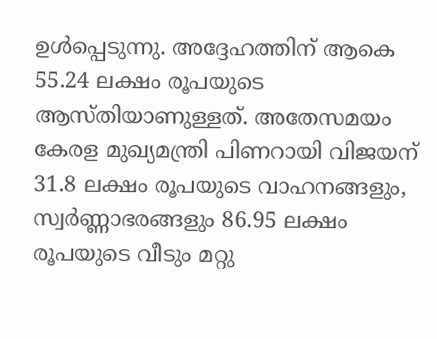ഉൾപ്പെടുന്നു. അദ്ദേഹത്തിന് ആകെ 55.24 ലക്ഷം രൂപയുടെ ആസ്തിയാണുള്ളത്. അതേസമയം കേരള മുഖ്യമന്ത്രി പിണറായി വിജയന് 31.8 ലക്ഷം രൂപയുടെ വാഹനങ്ങളും, സ്വർണ്ണാഭരങ്ങളും 86.95 ലക്ഷം രൂപയുടെ വീടും മറ്റു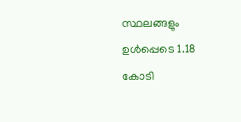സ്ഥലങ്ങളും ഉൾപ്പെടെ 1.18 കോടി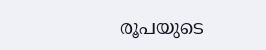രൂപയുടെ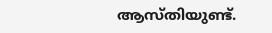ആസ്തിയുണ്ട്.